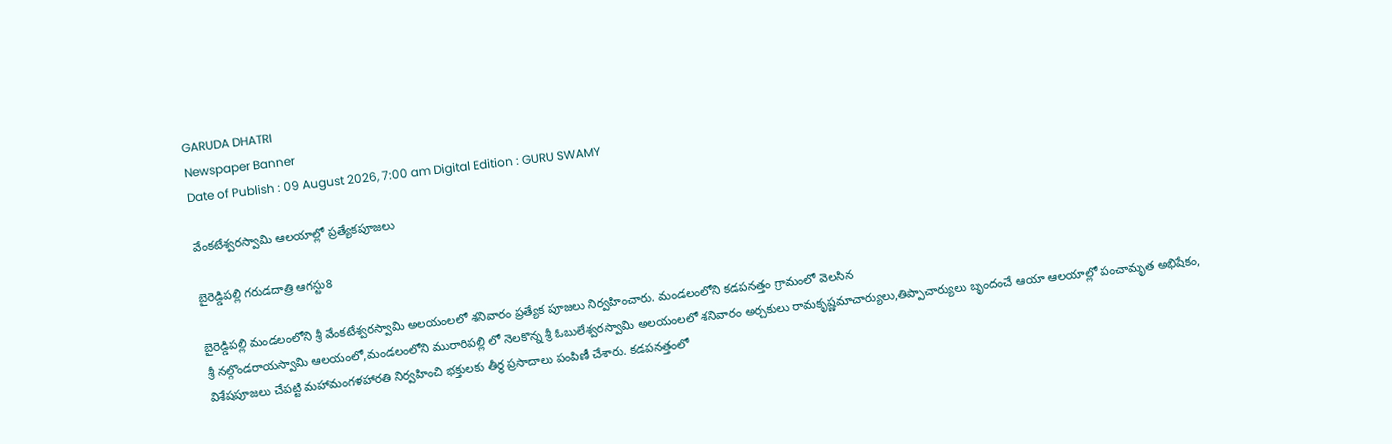GARUDA DHATRI
Newspaper Banner
Date of Publish : 09 August 2026, 7:00 am Digital Edition : GURU SWAMY

వేంకటేశ్వరస్వామి ఆలయాల్లో ప్రత్యేకపూజలు

బైరెడ్డిపల్లి గరుడదాత్రి ఆగస్టు8

బైరెడ్డిపల్లి మండలంలోని శ్రీ వేంకటేశ్వరస్వామి అలయంలలో శనివారం ప్రత్యేక పూజలు నిర్వహించారు. మండలంలోని కడపనత్తం గ్రామంలో వెలసిన
శ్రీ నల్గొండరాయస్వామి ఆలయంలో,మండలంలోని మురారిపల్లి లో నెలకొన్న శ్రీ ఓబులేశ్వరస్వామి అలయంలలో శనివారం అర్చకులు రామకృష్ణమాచార్యులు,తిప్పాచార్యులు బృందంచే ఆయా ఆలయాల్లో పంచామృత అభిషేకం, విశేషపూజలు చేపట్టి మహామంగళహారతి నిర్వహించి భక్తులకు తీర్థ ప్రసాదాలు పంపిణీ చేశారు. కడపనత్తంలో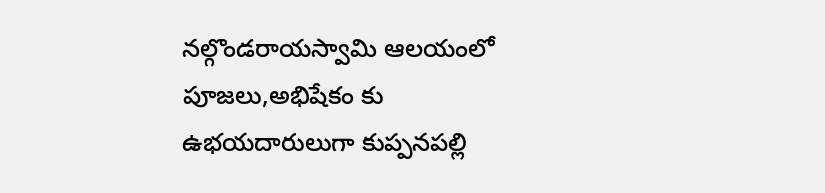నల్గొండరాయస్వామి ఆలయంలో పూజలు,అభిషేకం కు ఉభయదారులుగా కుప్పనపల్లి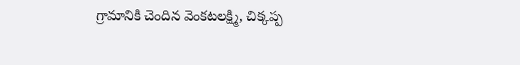గ్రామానికి చెందిన వెంకటలక్ష్మి, చిక్కప్ప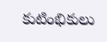కుటింభికులు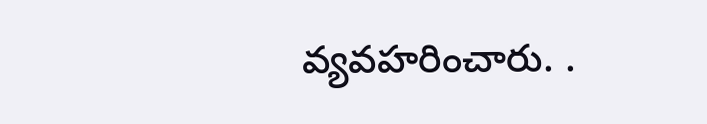వ్యవహరించారు. .